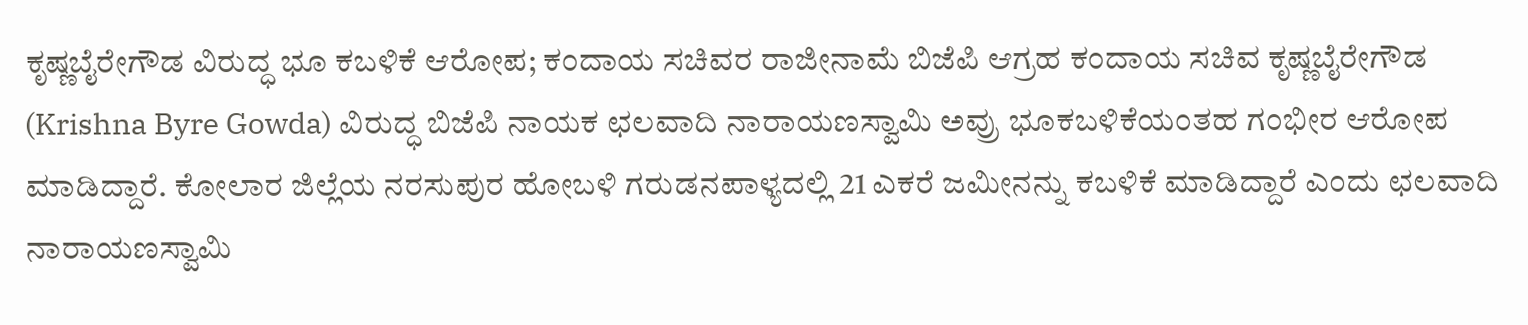ಕೃಷ್ಣಬೈರೇಗೌಡ ವಿರುದ್ಧ ಭೂ ಕಬಳಿಕೆ ಆರೋಪ; ಕಂದಾಯ ಸಚಿವರ ರಾಜೀನಾಮೆ ಬಿಜೆಪಿ ಆಗ್ರಹ ಕಂದಾಯ ಸಚಿವ ಕೃಷ್ಣಬೈರೇಗೌಡ (Krishna Byre Gowda) ವಿರುದ್ಧ ಬಿಜೆಪಿ ನಾಯಕ ಛಲವಾದಿ ನಾರಾಯಣಸ್ವಾಮಿ ಅವ್ರು ಭೂಕಬಳಿಕೆಯಂತಹ ಗಂಭೀರ ಆರೋಪ ಮಾಡಿದ್ದಾರೆ. ಕೋಲಾರ ಜಿಲ್ಲೆಯ ನರಸುಪುರ ಹೋಬಳಿ ಗರುಡನಪಾಳ್ಯದಲ್ಲಿ 21 ಎಕರೆ ಜಮೀನನ್ನು ಕಬಳಿಕೆ ಮಾಡಿದ್ದಾರೆ ಎಂದು ಛಲವಾದಿ ನಾರಾಯಣಸ್ವಾಮಿ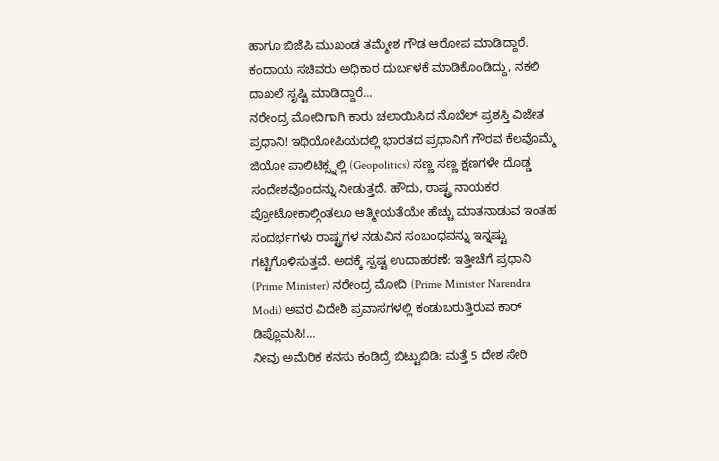ಹಾಗೂ ಬಿಜೆಪಿ ಮುಖಂಡ ತಮ್ಮೇಶ ಗೌಡ ಆರೋಪ ಮಾಡಿದ್ದಾರೆ. ಕಂದಾಯ ಸಚಿವರು ಅಧಿಕಾರ ದುರ್ಬಳಕೆ ಮಾಡಿಕೊಂಡಿದ್ದು, ನಕಲಿ ದಾಖಲೆ ಸೃಷ್ಟಿ ಮಾಡಿದ್ದಾರೆ...
ನರೇಂದ್ರ ಮೋದಿಗಾಗಿ ಕಾರು ಚಲಾಯಿಸಿದ ನೊಬೆಲ್ ಪ್ರಶಸ್ತಿ ವಿಜೇತ ಪ್ರಧಾನಿ! ಇಥಿಯೋಪಿಯದಲ್ಲಿ ಭಾರತದ ಪ್ರಧಾನಿಗೆ ಗೌರವ ಕೆಲವೊಮ್ಮೆ ಜಿಯೋ ಪಾಲಿಟಿಕ್ಸ್ನಲ್ಲಿ (Geopolitics) ಸಣ್ಣ ಸಣ್ಣ ಕ್ಷಣಗಳೇ ದೊಡ್ಡ ಸಂದೇಶವೊಂದನ್ನು ನೀಡುತ್ತದೆ. ಹೌದು, ರಾಷ್ಟ್ರ ನಾಯಕರ ಪ್ರೋಟೋಕಾಲ್ಗಿಂತಲೂ ಆತ್ಮೀಯತೆಯೇ ಹೆಚ್ಚು ಮಾತನಾಡುವ ಇಂತಹ ಸಂದರ್ಭಗಳು ರಾಷ್ಟ್ರಗಳ ನಡುವಿನ ಸಂಬಂಧವನ್ನು ಇನ್ನಷ್ಟು ಗಟ್ಟಿಗೊಳಿಸುತ್ತವೆ. ಅದಕ್ಕೆ ಸ್ಪಷ್ಟ ಉದಾಹರಣೆ: ಇತ್ತೀಚೆಗೆ ಪ್ರಧಾನಿ (Prime Minister) ನರೇಂದ್ರ ಮೋದಿ (Prime Minister Narendra Modi) ಅವರ ವಿದೇಶಿ ಪ್ರವಾಸಗಳಲ್ಲಿ ಕಂಡುಬರುತ್ತಿರುವ ಕಾರ್ ಡಿಪ್ಲೊಮಸಿ!...
ನೀವು ಅಮೆರಿಕ ಕನಸು ಕಂಡಿದ್ರೆ ಬಿಟ್ಟುಬಿಡಿ: ಮತ್ತೆ 5 ದೇಶ ಸೇರಿ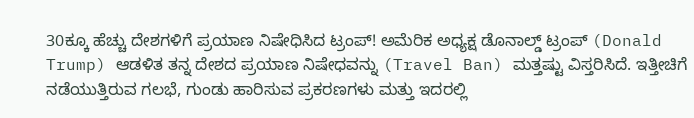30ಕ್ಕೂ ಹೆಚ್ಚು ದೇಶಗಳಿಗೆ ಪ್ರಯಾಣ ನಿಷೇಧಿಸಿದ ಟ್ರಂಪ್! ಅಮೆರಿಕ ಅಧ್ಯಕ್ಷ ಡೊನಾಲ್ಡ್ ಟ್ರಂಪ್ (Donald Trump) ಆಡಳಿತ ತನ್ನ ದೇಶದ ಪ್ರಯಾಣ ನಿಷೇಧವನ್ನು (Travel Ban) ಮತ್ತಷ್ಟು ವಿಸ್ತರಿಸಿದೆ. ಇತ್ತೀಚಿಗೆ ನಡೆಯುತ್ತಿರುವ ಗಲಭೆ, ಗುಂಡು ಹಾರಿಸುವ ಪ್ರಕರಣಗಳು ಮತ್ತು ಇದರಲ್ಲಿ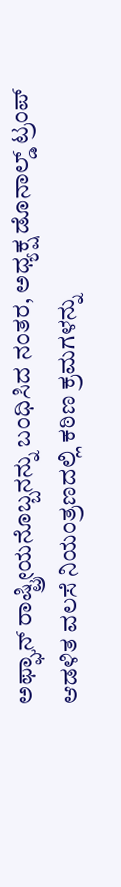ಅಫ್ಘಾನ್ ರಾಷ್ಟ್ರೀಯನೊಬ್ಬನನ್ನು ಬಂಧಿಸಿದ ನಂತರ, ಅಧ್ಯಕ್ಷ ಡೊನಾಲ್ಡ್ ಟ್ರಂಪ್ ಆಡಳಿತ ವಲಸೆ ನಿಯಂತ್ರಣದಲ್ಲಿ ಕಠಿಣ ಕ್ರಮಗಳನ್ನು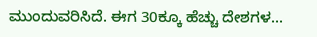ಮುಂದುವರಿಸಿದೆ. ಈಗ 30ಕ್ಕೂ ಹೆಚ್ಚು ದೇಶಗಳ...